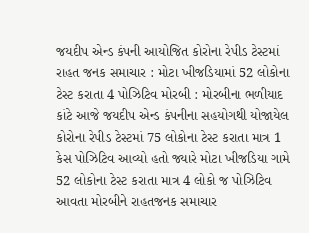જયદીપ એન્ડ કંપની આયોજિત કોરોના રેપીડ ટેસ્ટમાં રાહત જનક સમાચાર : મોટા ખીજડિયામાં 52 લોકોના ટેસ્ટ કરાતા 4 પોઝિટિવ મોરબી : મોરબીના ભળીયાદ કાંટે આજે જયદીપ એન્ડ કંપનીના સહયોગથી યોજાયેલ કોરોના રેપીડ ટેસ્ટમાં 75 લોકોના ટેસ્ટ કરાતા માત્ર 1 કેસ પોઝિટિવ આવ્યો હતો જ્યારે મોટા ખીજડિયા ગામે 52 લોકોના ટેસ્ટ કરાતા માત્ર 4 લોકો જ પોઝિટિવ આવતા મોરબીને રાહતજનક સમાચાર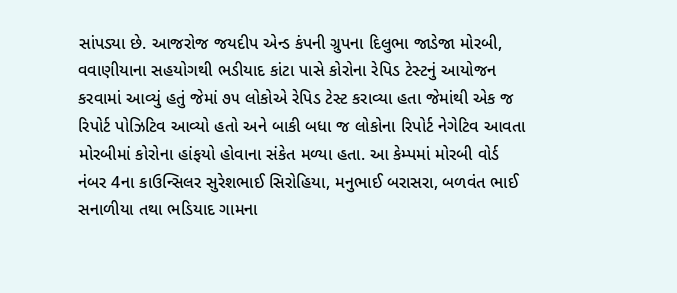સાંપડ્યા છે. આજરોજ જયદીપ એન્ડ કંપની ગ્રુપના દિલુભા જાડેજા મોરબી, વવાણીયાના સહયોગથી ભડીયાદ કાંટા પાસે કોરોના રેપિડ ટેસ્ટનું આયોજન કરવામાં આવ્યું હતું જેમાં ૭૫ લોકોએ રેપિડ ટેસ્ટ કરાવ્યા હતા જેમાંથી એક જ રિપોર્ટ પોઝિટિવ આવ્યો હતો અને બાકી બધા જ લોકોના રિપોર્ટ નેગેટિવ આવતા મોરબીમાં કોરોના હાંફયો હોવાના સંકેત મળ્યા હતા. આ કેમ્પમાં મોરબી વોર્ડ નંબર 4ના કાઉન્સિલર સુરેશભાઈ સિરોહિયા, મનુભાઈ બરાસરા, બળવંત ભાઈ સનાળીયા તથા ભડિયાદ ગામના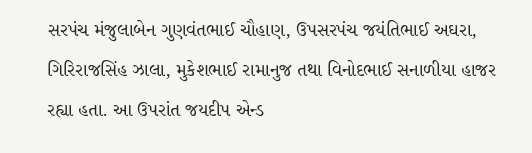સરપંચ મંજુલાબેન ગુણવંતભાઈ ચૌહાણ, ઉપસરપંચ જયંતિભાઈ અઘરા, ગિરિરાજસિંહ ઝાલા, મુકેશભાઈ રામાનુજ તથા વિનોદભાઈ સનાળીયા હાજર રહ્યા હતા. આ ઉપરાંત જયદીપ એન્ડ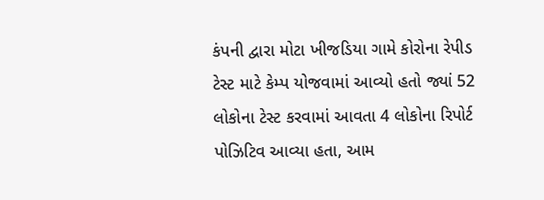કંપની દ્વારા મોટા ખીજડિયા ગામે કોરોના રેપીડ ટેસ્ટ માટે કેમ્પ યોજવામાં આવ્યો હતો જ્યાં 52 લોકોના ટેસ્ટ કરવામાં આવતા 4 લોકોના રિપોર્ટ પોઝિટિવ આવ્યા હતા, આમ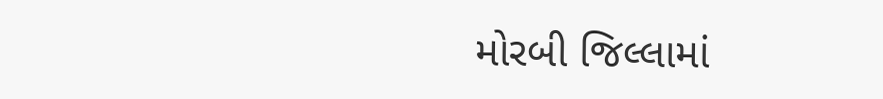મોરબી જિલ્લામાં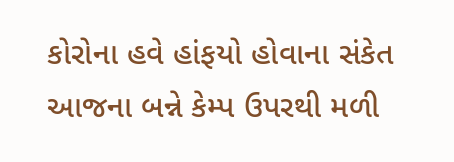કોરોના હવે હાંફયો હોવાના સંકેત આજના બન્ને કેમ્પ ઉપરથી મળી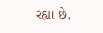રહ્યા છે.